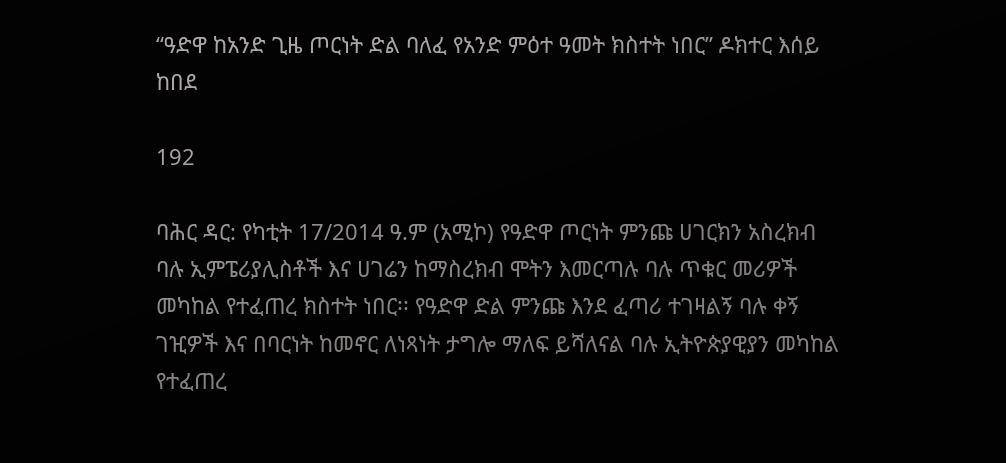“ዓድዋ ከአንድ ጊዜ ጦርነት ድል ባለፈ የአንድ ምዕተ ዓመት ክስተት ነበር” ዶክተር እሰይ ከበደ

192

ባሕር ዳር: የካቲት 17/2014 ዓ.ም (አሚኮ) የዓድዋ ጦርነት ምንጩ ሀገርክን አስረክብ ባሉ ኢምፔሪያሊስቶች እና ሀገሬን ከማስረክብ ሞትን እመርጣሉ ባሉ ጥቁር መሪዎች መካከል የተፈጠረ ክስተት ነበር፡፡ የዓድዋ ድል ምንጩ እንደ ፈጣሪ ተገዛልኝ ባሉ ቀኝ ገዢዎች እና በባርነት ከመኖር ለነጻነት ታግሎ ማለፍ ይሻለናል ባሉ ኢትዮጵያዊያን መካከል የተፈጠረ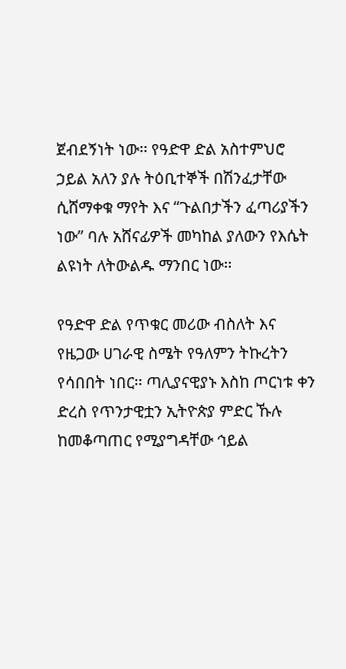ጀብደኝነት ነው፡፡ የዓድዋ ድል አስተምህሮ ኃይል አለን ያሉ ትዕቢተኞች በሽንፈታቸው ሲሸማቀቁ ማየት እና “ጉልበታችን ፈጣሪያችን ነው” ባሉ አሸናፊዎች መካከል ያለውን የእሴት ልዩነት ለትውልዱ ማንበር ነው፡፡

የዓድዋ ድል የጥቁር መሪው ብስለት እና የዜጋው ሀገራዊ ስሜት የዓለምን ትኩረትን የሳበበት ነበር፡፡ ጣሊያናዊያኑ እስከ ጦርነቱ ቀን ድረስ የጥንታዊቷን ኢትዮጵያ ምድር ኹሉ ከመቆጣጠር የሚያግዳቸው ኅይል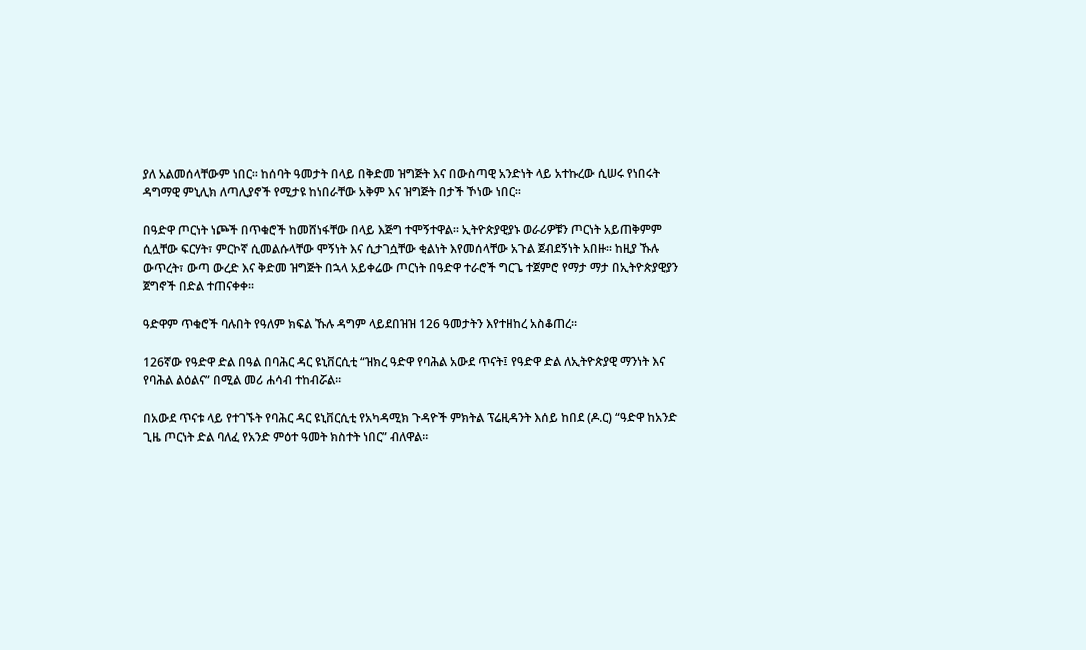ያለ አልመሰላቸውም ነበር፡፡ ከሰባት ዓመታት በላይ በቅድመ ዝግጅት እና በውስጣዊ አንድነት ላይ አተኩረው ሲሠሩ የነበሩት ዳግማዊ ምኒሊክ ለጣሊያኖች የሚታዩ ከነበራቸው አቅም እና ዝግጅት በታች ኾነው ነበር፡፡

በዓድዋ ጦርነት ነጮች በጥቁሮች ከመሸነፋቸው በላይ እጅግ ተሞኝተዋል፡፡ ኢትዮጵያዊያኑ ወራሪዎቹን ጦርነት አይጠቅምም ሲሏቸው ፍርሃት፣ ምርኮኛ ሲመልሱላቸው ሞኝነት እና ሲታገሷቸው ቂልነት እየመሰላቸው አጉል ጀብደኝነት አበዙ፡፡ ከዚያ ኹሉ ውጥረት፣ ውጣ ውረድ እና ቅድመ ዝግጅት በኋላ አይቀሬው ጦርነት በዓድዋ ተራሮች ግርጌ ተጀምሮ የማታ ማታ በኢትዮጵያዊያን ጀግኖች በድል ተጠናቀቀ፡፡

ዓድዋም ጥቁሮች ባሉበት የዓለም ክፍል ኹሉ ዳግም ላይደበዝዝ 126 ዓመታትን እየተዘከረ አስቆጠረ፡፡

126ኛው የዓድዋ ድል በዓል በባሕር ዳር ዩኒቨርሲቲ “ዝክረ ዓድዋ የባሕል አውደ ጥናት፤ የዓድዋ ድል ለኢትዮጵያዊ ማንነት እና የባሕል ልዕልና” በሚል መሪ ሐሳብ ተከብሯል፡፡

በአውደ ጥናቱ ላይ የተገኙት የባሕር ዳር ዩኒቨርሲቲ የአካዳሚክ ጉዳዮች ምክትል ፕሬዚዳንት እሰይ ከበደ (ዶ.ር) “ዓድዋ ከአንድ ጊዜ ጦርነት ድል ባለፈ የአንድ ምዕተ ዓመት ክስተት ነበር” ብለዋል፡፡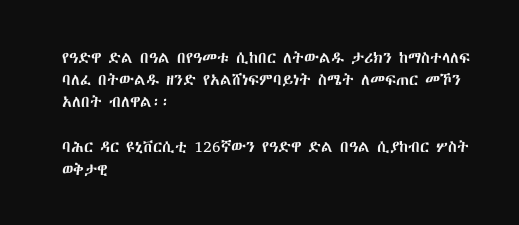የዓድዋ ድል በዓል በየዓመቱ ሲከበር ለትውልዱ ታሪክን ከማስተላለፍ ባለፈ በትውልዱ ዘንድ የአልሸነፍምባይነት ስሜት ለመፍጠር መኾን አለበት ብለዋል፡፡

ባሕር ዳር ዩኒቨርሲቲ 126ኛውን የዓድዋ ድል በዓል ሲያከብር ሦስት ወቅታዊ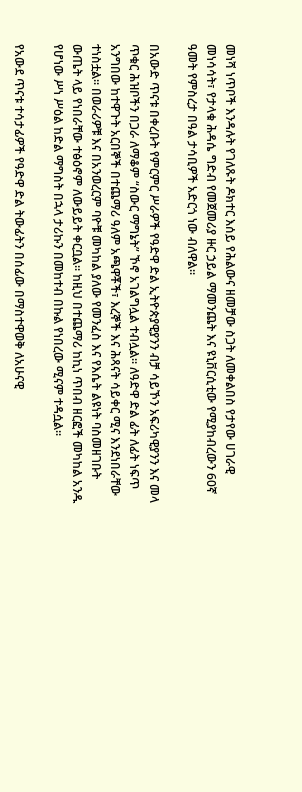መነሻ ነጥቦች እንዳሉት የገለጹት ዶክተር እሰይ የሕልውና ዘመቻው ስጋት ለመቀልበስ የታየው ሀገራዊ መነሳሳት፣ የታላቁ ሕዳሴ ግድብ የመጀመሪያ ዙር ኃይል ማመንጨት እና ዩኒቨርሲቲው የሚያከብረውን 60ኛ ዓመት የምስረታ በዓል ታሳቢዎች አድርጎ ነው ብለዋል፡፡

በአውድ ጥናቱ በቀረቡት የምርምር ሥራዎች የዓድዋ ድል ኢትዮጵያዊያንን ብቻ ሳይኾን አፍሪካዊያንን እና መላ ጥቁር ሕዝቦችን በጋራ ለማቆም “ስውር ማግኔት” ኾኖ አገልግሏል ተብሏል፡፡ ለዓድዋ ድል ፊት ለፊት ነፍጥ አንግበው ከተዋጉት አርበኞች በተጨማሪ ዓለም አጫዋቾች፣ እረኞች እና ሕጻናት ሳይቀር ሚና እንደነበራቸው ተነስቷል፡፡ በወራሪዎቹ እና በአንወረርም ባዮቹ መካከል ያለው የመንፈስ እና የእሴት ልዩነት ባስመዘገቡት ውጤት ላይ የነበራቸው ተፅዕኖም ለውይይት ቀርቧል፡፡ ከዚህ በተጨማሪ ከኪነ ጥበብ ዘርፎች መካከል አንዱ የሆነው ሥነ ሥዕል ከድል ማግስት በኋላ ታሪኩን በመከተብ በኩል የነበረው ሚናም ተዳሷል፡፡

የአውደ ጥናቱ ተሳታፊዎች የዓድዋ ድል ትውፊትን በሰፊው በማስተዋወቅ ለአሁናዊ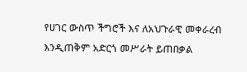የሀገር ውስጥ ችግሮች እና ለአህጉራዊ መቀራረብ እንዲጠቅም አድርጎ መሥራት ይጠበቃል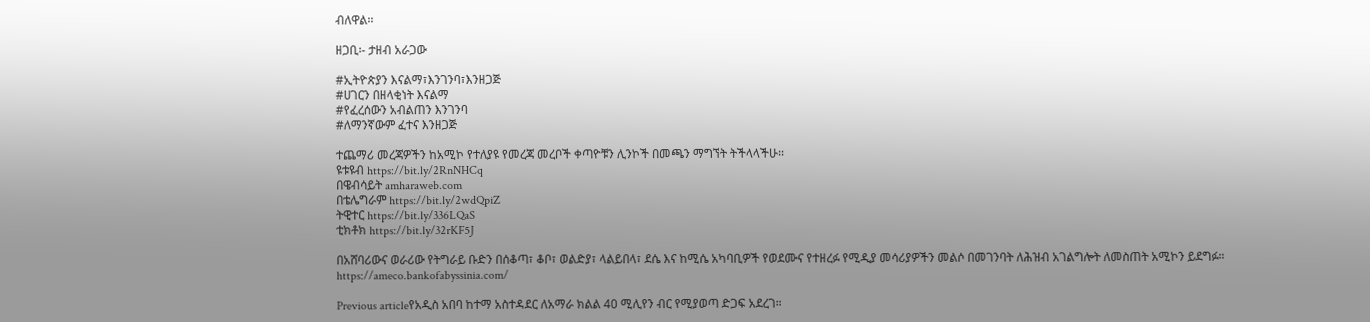ብለዋል፡፡

ዘጋቢ፡- ታዘብ አራጋው

#ኢትዮጵያን እናልማ፣እንገንባ፣እንዘጋጅ
#ሀገርን በዘላቂነት እናልማ
#የፈረሰውን አብልጠን እንገንባ
#ለማንኛውም ፈተና እንዘጋጅ

ተጨማሪ መረጃዎችን ከአሚኮ የተለያዩ የመረጃ መረቦች ቀጣዮቹን ሊንኮች በመጫን ማግኘት ትችላላችሁ፡፡
ዩቱዩብ https://bit.ly/2RnNHCq
በዌብሳይት amharaweb.com
በቴሌግራም https://bit.ly/2wdQpiZ
ትዊተር https://bit.ly/336LQaS
ቲክቶክ https://bit.ly/32rKF5J

በአሸባሪውና ወራሪው የትግራይ ቡድን በሰቆጣ፣ ቆቦ፣ ወልድያ፣ ላልይበላ፣ ደሴ እና ከሚሴ አካባቢዎች የወደሙና የተዘረፉ የሚዲያ መሳሪያዎችን መልሶ በመገንባት ለሕዝብ አገልግሎት ለመስጠት አሚኮን ይደግፉ።
https://ameco.bankofabyssinia.com/

Previous articleየአዲስ አበባ ከተማ አስተዳደር ለአማራ ክልል 40 ሚሊየን ብር የሚያወጣ ድጋፍ አደረገ።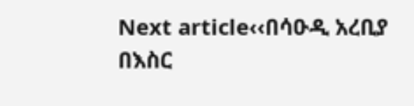Next article‹‹በሳዑዲ አረቢያ በእስር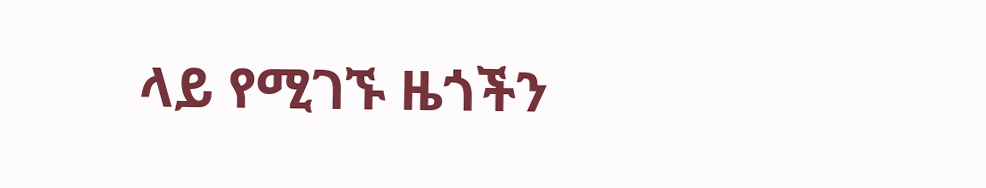ላይ የሚገኙ ዜጎችን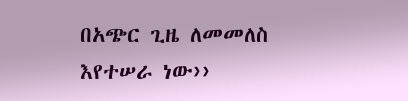በአጭር ጊዜ ለመመለስ እየተሠራ ነው››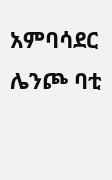አምባሳደር ሌንጮ ባቲ